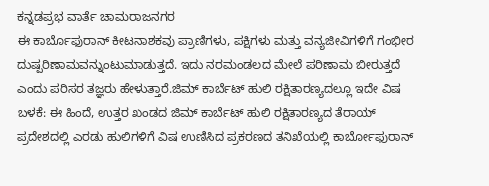ಕನ್ನಡಪ್ರಭ ವಾರ್ತೆ ಚಾಮರಾಜನಗರ
ಈ ಕಾರ್ಬೊಫುರಾನ್ ಕೀಟನಾಶಕವು ಪ್ರಾಣಿಗಳು, ಪಕ್ಷಿಗಳು ಮತ್ತು ವನ್ಯಜೀವಿಗಳಿಗೆ ಗಂಭೀರ ದುಷ್ಪರಿಣಾಮವನ್ನುಂಟುಮಾಡುತ್ತದೆ. ಇದು ನರಮಂಡಲದ ಮೇಲೆ ಪರಿಣಾಮ ಬೀರುತ್ತದೆ ಎಂದು ಪರಿಸರ ತಜ್ಞರು ಹೇಳುತ್ತಾರೆ.ಜಿಮ್ ಕಾರ್ಬೆಟ್ ಹುಲಿ ರಕ್ಷಿತಾರಣ್ಯದಲ್ಲೂ ಇದೇ ವಿಷ ಬಳಕೆ: ಈ ಹಿಂದೆ, ಉತ್ತರ ಖಂಡದ ಜಿಮ್ ಕಾರ್ಬೆಟ್ ಹುಲಿ ರಕ್ಷಿತಾರಣ್ಯದ ತೆರಾಯ್ ಪ್ರದೇಶದಲ್ಲಿ ಎರಡು ಹುಲಿಗಳಿಗೆ ವಿಷ ಉಣಿಸಿದ ಪ್ರಕರಣದ ತನಿಖೆಯಲ್ಲಿ ಕಾರ್ಬೋಫುರಾನ್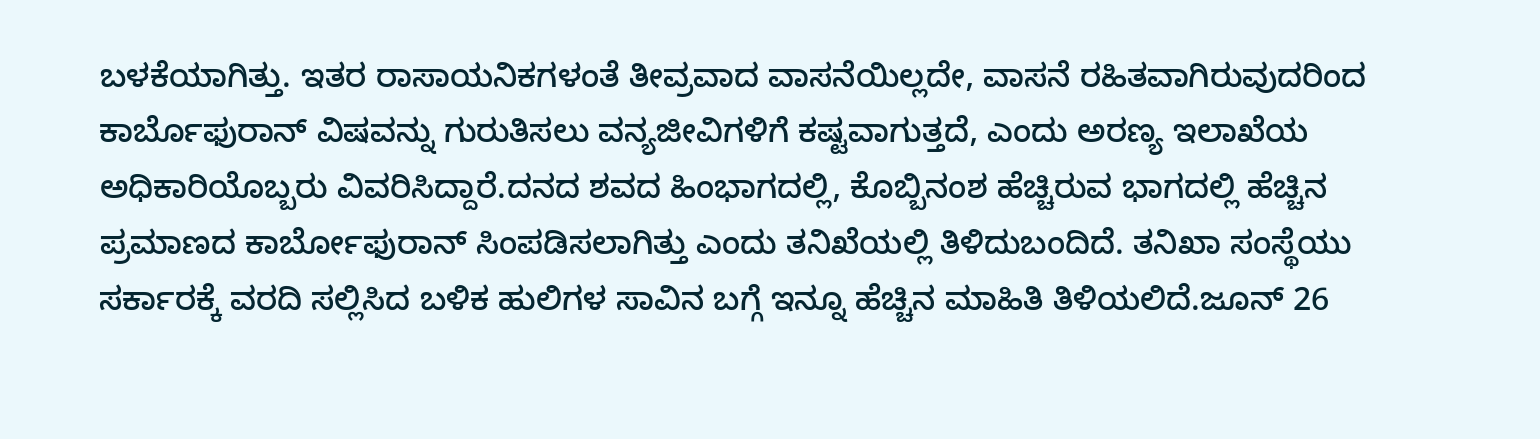ಬಳಕೆಯಾಗಿತ್ತು. ಇತರ ರಾಸಾಯನಿಕಗಳಂತೆ ತೀವ್ರವಾದ ವಾಸನೆಯಿಲ್ಲದೇ, ವಾಸನೆ ರಹಿತವಾಗಿರುವುದರಿಂದ ಕಾರ್ಬೊಫುರಾನ್ ವಿಷವನ್ನು ಗುರುತಿಸಲು ವನ್ಯಜೀವಿಗಳಿಗೆ ಕಷ್ಟವಾಗುತ್ತದೆ, ಎಂದು ಅರಣ್ಯ ಇಲಾಖೆಯ ಅಧಿಕಾರಿಯೊಬ್ಬರು ವಿವರಿಸಿದ್ದಾರೆ.ದನದ ಶವದ ಹಿಂಭಾಗದಲ್ಲಿ, ಕೊಬ್ಬಿನಂಶ ಹೆಚ್ಚಿರುವ ಭಾಗದಲ್ಲಿ ಹೆಚ್ಚಿನ ಪ್ರಮಾಣದ ಕಾರ್ಬೋಫುರಾನ್ ಸಿಂಪಡಿಸಲಾಗಿತ್ತು ಎಂದು ತನಿಖೆಯಲ್ಲಿ ತಿಳಿದುಬಂದಿದೆ. ತನಿಖಾ ಸಂಸ್ಥೆಯು ಸರ್ಕಾರಕ್ಕೆ ವರದಿ ಸಲ್ಲಿಸಿದ ಬಳಿಕ ಹುಲಿಗಳ ಸಾವಿನ ಬಗ್ಗೆ ಇನ್ನೂ ಹೆಚ್ಚಿನ ಮಾಹಿತಿ ತಿಳಿಯಲಿದೆ.ಜೂನ್ 26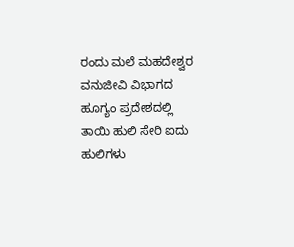ರಂದು ಮಲೆ ಮಹದೇಶ್ವರ ವನುಜೀವಿ ವಿಭಾಗದ ಹೂಗ್ಯಂ ಪ್ರದೇಶದಲ್ಲಿ ತಾಯಿ ಹುಲಿ ಸೇರಿ ಐದು ಹುಲಿಗಳು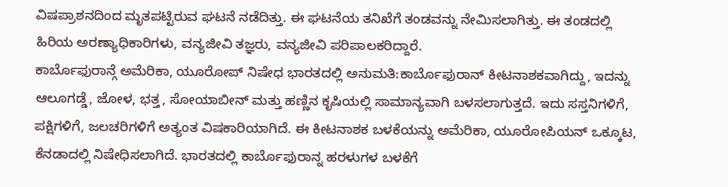ವಿಷಪ್ರಾಶನದಿಂದ ಮೃತಪಟ್ಟಿರುವ ಘಟನೆ ನಡೆದಿತ್ತು. ಈ ಘಟನೆಯ ತನಿಖೆಗೆ ತಂಡವನ್ನು ನೇಮಿಸಲಾಗಿತ್ತು. ಈ ತಂಡದಲ್ಲಿ ಹಿರಿಯ ಅರಣ್ಯಾಧಿಕಾರಿಗಳು, ವನ್ಯಜೀವಿ ತಜ್ಞರು, ವನ್ಯಜೀವಿ ಪರಿಪಾಲಕರಿದ್ದಾರೆ.
ಕಾರ್ಬೊಫುರಾನ್ಗೆ ಅಮೆರಿಕಾ, ಯೂರೋಪ್ ನಿಷೇಧ ಭಾರತದಲ್ಲಿ ಅನುಮತಿ:ಕಾರ್ಬೊಫುರಾನ್ ಕೀಟನಾಶಕವಾಗಿದ್ದು, ಇದನ್ನು ಆಲೂಗಡ್ಡೆ, ಜೋಳ, ಭತ್ತ, ಸೋಯಾಬೀನ್ ಮತ್ತು ಹಣ್ಣಿನ ಕೃಷಿಯಲ್ಲಿ ಸಾಮಾನ್ಯವಾಗಿ ಬಳಸಲಾಗುತ್ತದೆ. ಇದು ಸಸ್ತನಿಗಳಿಗೆ, ಪಕ್ಷಿಗಳಿಗೆ, ಜಲಚರಿಗಳಿಗೆ ಅತ್ಯಂತ ವಿಷಕಾರಿಯಾಗಿದೆ. ಈ ಕೀಟನಾಶಕ ಬಳಕೆಯನ್ನು ಅಮೆರಿಕಾ, ಯೂರೋಪಿಯನ್ ಒಕ್ಕೂಟ, ಕೆನಡಾದಲ್ಲಿ ನಿಷೇಧಿಸಲಾಗಿದೆ. ಭಾರತದಲ್ಲಿ ಕಾರ್ಬೊಫುರಾನ್ನ ಹರಳುಗಳ ಬಳಕೆಗೆ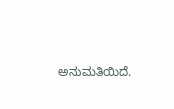ಅನುಮತಿಯಿದೆ.